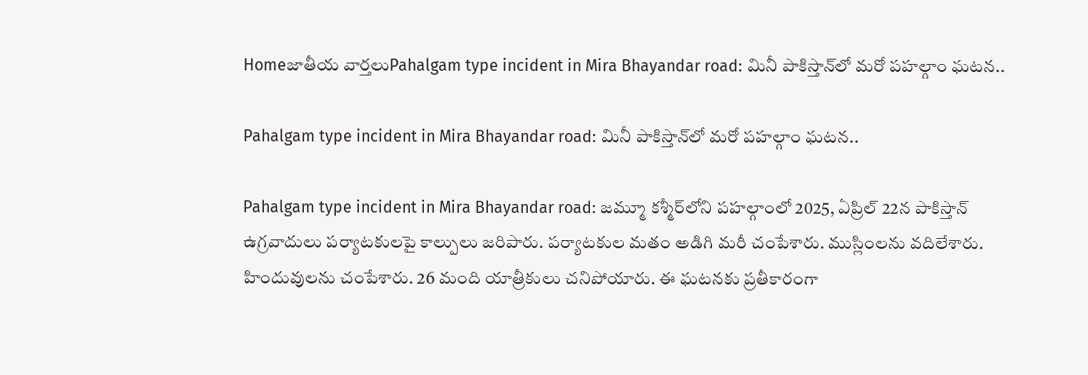Homeజాతీయ వార్తలుPahalgam type incident in Mira Bhayandar road: మినీ పాకిస్తాన్‌లో మరో పహల్గాం ఘటన..

Pahalgam type incident in Mira Bhayandar road: మినీ పాకిస్తాన్‌లో మరో పహల్గాం ఘటన..

Pahalgam type incident in Mira Bhayandar road: జమ్మూ కశ్మీర్‌లోని పహల్గాంలో 2025, ఏప్రిల్‌ 22న పాకిస్తాన్‌ ఉగ్రవాదులు పర్యాటకులపై కాల్పులు జరిపారు. పర్యాటకుల మతం అడిగి మరీ చంపేశారు. ముస్లింలను వదిలేశారు. హిందువులను చంపేశారు. 26 మంది యాత్రీకులు చనిపోయారు. ఈ ఘటనకు ప్రతీకారంగా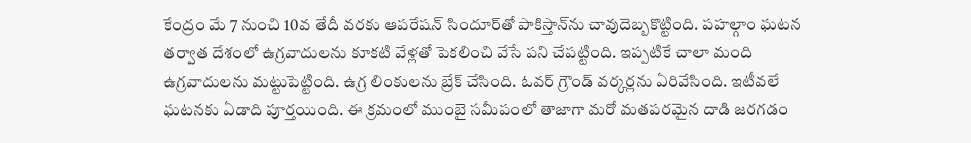కేంద్రం మే 7 నుంచి 10వ తేదీ వరకు ఆపరేషన్‌ సిందూర్‌తో పాకిస్తాన్‌ను చావుదెబ్బకొట్టింది. పహల్గాం ఘటన తర్వాత దేశంలో ఉగ్రవాదులను కూకటి వేళ్లతో పెకలించి వేసే పని చేపట్టింది. ఇప్పటికే చాలా మంది ఉగ్రవాదులను మట్టుపెట్టింది. ఉగ్ర లింకులను బ్రేక్‌ చేసింది. ఓవర్‌ గ్రౌండ్‌ వర్కర్లను ఏరివేసింది. ఇటీవలే ఘటనకు ఏడాది పూర్తయింది. ఈ క్రమంలో ముంబై సమీపంలో తాజాగా మరో మతపరమైన దాడి జరగడం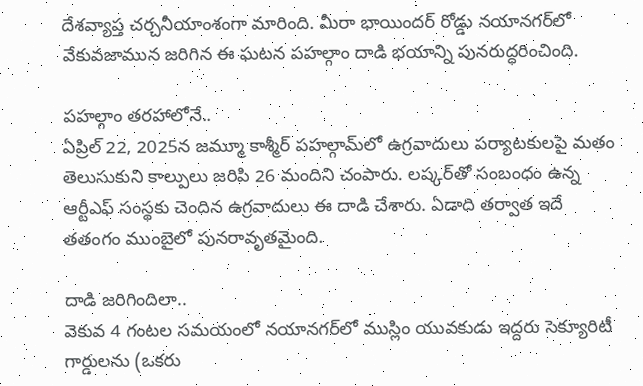దేశవ్యాప్త చర్చనీయాంశంగా మారింది. మీరా భాయిందర్‌ రోడ్డు నయానగర్‌లో వేకువజామున జరిగిన ఈ ఘటన పహల్గాం దాడి భయాన్ని పునరుద్ధరించింది.

పహల్గాం తరహాలోనే..
ఏప్రిల్‌ 22, 2025న జమ్మూ కాశ్మీర్‌ పహల్గామ్‌లో ఉగ్రవాదులు పర్యాటకులపై మతం తెలుసుకుని కాల్పులు జరిపి 26 మందిని చంపారు. లష్కర్‌తో సంబంధం ఉన్న ఆర్టీఎఫ్‌ సంస్థకు చెందిన ఉగ్రవాదులు ఈ దాడి చేశారు. ఏడాది తర్వాత ఇదే తతంగం ముంబైలో పునరావృతమైంది.

దాడి జరిగిందిలా..
వెకువ 4 గంటల సమయంలో నయానగర్‌లో ముస్లిం యువకుడు ఇద్దరు సెక్యూరిటీ గార్డులను (ఒకరు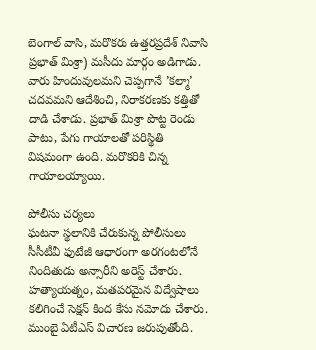బెంగాల్‌ వాసి, మరొకరు ఉత్తరప్రదేశ్‌ నివాసి ప్రభాత్‌ మిశ్రా) మసీదు మార్గం అడిగాడు. వారు హిందువులమని చెప్పగానే ’కల్మా’ చదవమని ఆదేశించి, నిరాకరణకు కత్తితో దాడి చేశాడు. ప్రభాత్‌ మిశ్రా పొట్ట రెండు పాటు, పేగు గాయాలతో పరిస్థితి విషమంగా ఉంది. మరొకరికి చిన్న గాయాలయ్యాయి.

పోలీసు చర్యలు
ఘటనా స్థలానికి చేరుకున్న పోలీసులు సీసీటీవీ ఫుటేజీ ఆధారంగా అరగంటలోనే నిందితుడు అన్సారీని అరెస్ట్‌ చేశారు. హత్యాయత్నం, మతపరమైన విద్వేషాలు కలిగించే సెక్షన్‌ కింద కేసు నమోదు చేశారు. ముంబై ఏటీఎస్‌ విచారణ జరుపుతోంది.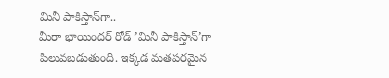మినీ పాకిస్తాన్‌గా..
మీరా భాయిందర్‌ రోడ్‌ ’మినీ పాకిస్తాన్‌’గా పిలువబడుతుంది. ఇక్కడ మతపరమైన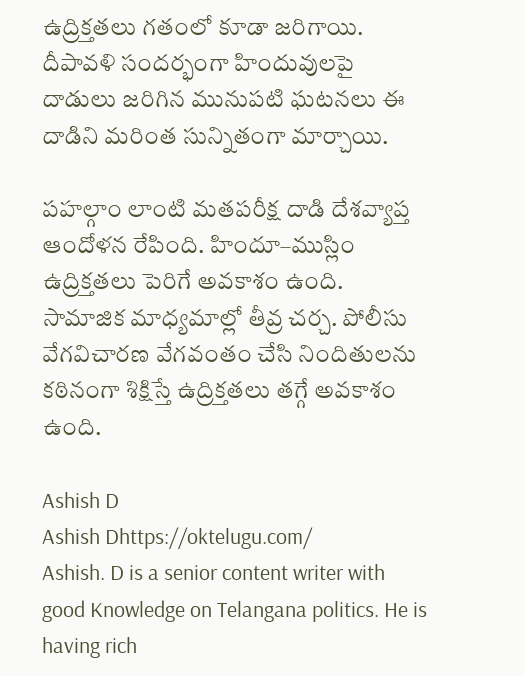ఉద్రిక్తతలు గతంలో కూడా జరిగాయి. దీపావళి సందర్భంగా హిందువులపై దాడులు జరిగిన మునుపటి ఘటనలు ఈ దాడిని మరింత సున్నితంగా మార్చాయి.

పహల్గాం లాంటి మతపరీక్ష దాడి దేశవ్యాప్త ఆందోళన రేపింది. హిందూ–ముస్లిం ఉద్రిక్తతలు పెరిగే అవకాశం ఉంది. సామాజిక మాధ్యమాల్లో తీవ్ర చర్చ. పోలీసు వేగవిచారణ వేగవంతం చేసి నిందితులను కఠినంగా శిక్షిస్తే ఉద్రిక్తతలు తగ్గే అవకాశం ఉంది.

Ashish D
Ashish Dhttps://oktelugu.com/
Ashish. D is a senior content writer with good Knowledge on Telangana politics. He is having rich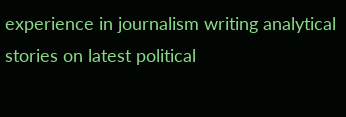experience in journalism writing analytical stories on latest political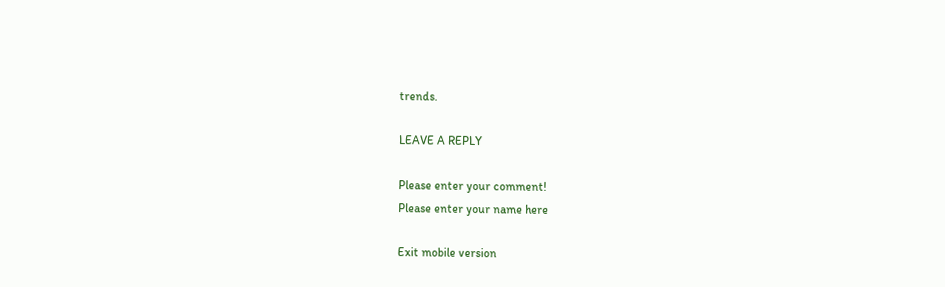trends.

LEAVE A REPLY

Please enter your comment!
Please enter your name here

Exit mobile version